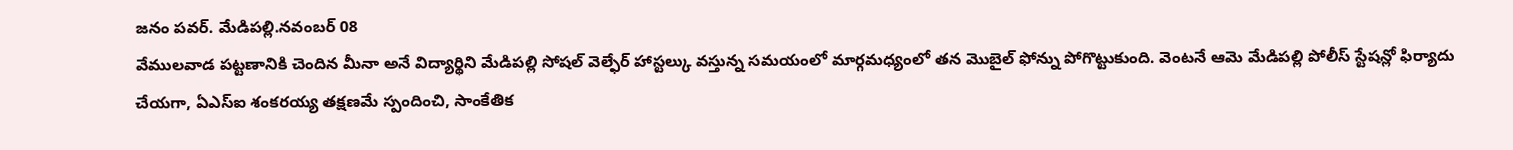జనం పవర్. మేడిపల్లి.నవంబర్ 08
వేములవాడ పట్టణానికి చెందిన మీనా అనే విద్యార్థిని మేడిపల్లి సోషల్ వెల్ఫేర్ హాస్టల్కు వస్తున్న సమయంలో మార్గమధ్యంలో తన మొబైల్ ఫోన్ను పోగొట్టుకుంది. వెంటనే ఆమె మేడిపల్లి పోలీస్ స్టేషన్లో ఫిర్యాదు చేయగా, ఏఎస్ఐ శంకరయ్య తక్షణమే స్పందించి, సాంకేతిక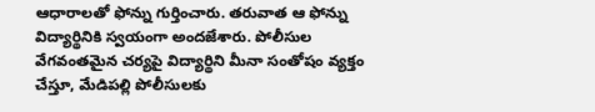ఆధారాలతో ఫోన్ను గుర్తించారు. తరువాత ఆ ఫోన్ను విద్యార్థినికి స్వయంగా అందజేశారు. పోలీసుల వేగవంతమైన చర్యపై విద్యార్థిని మీనా సంతోషం వ్యక్తం చేస్తూ, మేడిపల్లి పోలీసులకు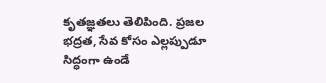కృతజ్ఞతలు తెలిపింది. ప్రజల భద్రత, సేవ కోసం ఎల్లప్పుడూ సిద్ధంగా ఉండే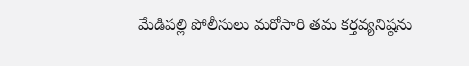మేడిపల్లి పోలీసులు మరోసారి తమ కర్తవ్యనిష్ఠను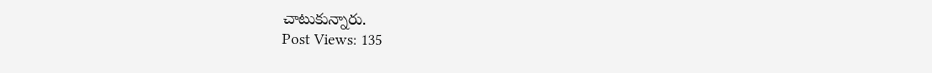చాటుకున్నారు.
Post Views: 135